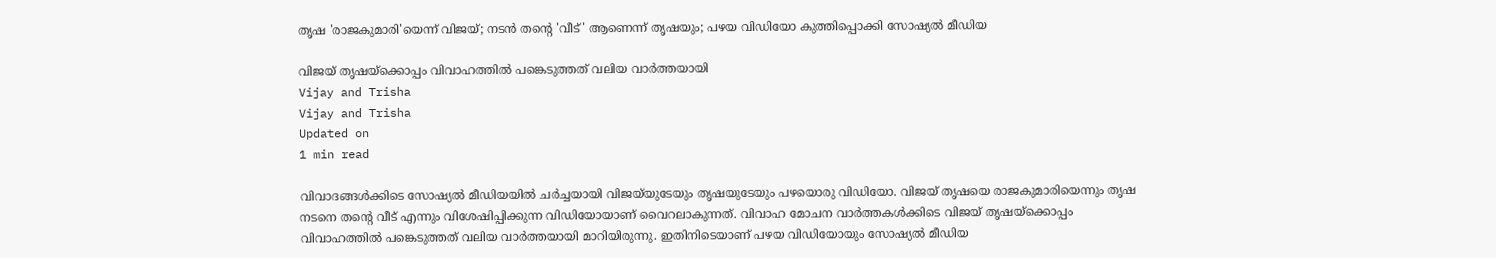തൃഷ 'രാജകുമാരി'യെന്ന് വിജയ്; നടന്‍ തന്റെ 'വീട്' ആണെന്ന് തൃഷയും; പഴയ വിഡിയോ കുത്തിപ്പൊക്കി സോഷ്യല്‍ മീഡിയ

വിജയ് തൃഷയ്‌ക്കൊപ്പം വിവാഹത്തില്‍ പങ്കെടുത്തത് വലിയ വാര്‍ത്തയായി
Vijay and Trisha
Vijay and Trisha
Updated on
1 min read

വിവാദങ്ങള്‍ക്കിടെ സോഷ്യല്‍ മീഡിയയില്‍ ചര്‍ച്ചയായി വിജയ്‌യുടേയും തൃഷയുടേയും പഴയൊരു വിഡിയോ. വിജയ് തൃഷയെ രാജകുമാരിയെന്നും തൃഷ നടനെ തന്റെ വീട് എന്നും വിശേഷിപ്പിക്കുന്ന വിഡിയോയാണ് വൈറലാകുന്നത്. വിവാഹ മോചന വാര്‍ത്തകള്‍ക്കിടെ വിജയ് തൃഷയ്‌ക്കൊപ്പം വിവാഹത്തില്‍ പങ്കെടുത്തത് വലിയ വാര്‍ത്തയായി മാറിയിരുന്നു. ഇതിനിടെയാണ് പഴയ വിഡിയോയും സോഷ്യല്‍ മീഡിയ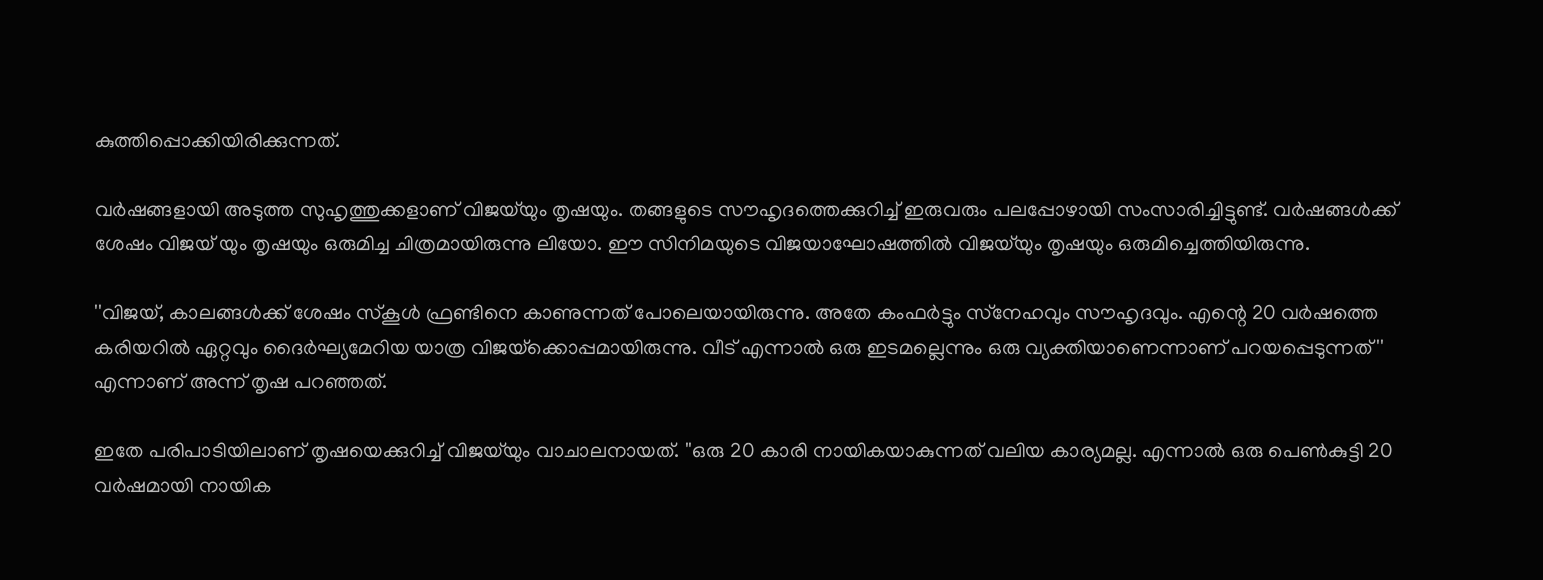കുത്തിപ്പൊക്കിയിരിക്കുന്നത്.

വര്‍ഷങ്ങളായി അടുത്ത സുഹൃത്തുക്കളാണ് വിജയ്‌യും തൃഷയും. തങ്ങളുടെ സൗഹൃദത്തെക്കുറിച്ച് ഇരുവരും പലപ്പോഴായി സംസാരിച്ചിട്ടുണ്ട്. വര്‍ഷങ്ങള്‍ക്ക് ശേഷം വിജയ് യും തൃഷയും ഒരുമിച്ച ചിത്രമായിരുന്നു ലിയോ. ഈ സിനിമയുടെ വിജയാഘോഷത്തില്‍ വിജയ്‌യും തൃഷയും ഒരുമിച്ചെത്തിയിരുന്നു.

''വിജയ്, കാലങ്ങള്‍ക്ക് ശേഷം സ്‌കൂള്‍ ഫ്രണ്ടിനെ കാണുന്നത് പോലെയായിരുന്നു. അതേ കംഫര്‍ട്ടും സ്‌നേഹവും സൗഹൃദവും. എന്റെ 20 വര്‍ഷത്തെ കരിയറില്‍ ഏറ്റവും ദൈര്‍ഘ്യമേറിയ യാത്ര വിജയ്‌ക്കൊപ്പമായിരുന്നു. വീട് എന്നാല്‍ ഒരു ഇടമല്ലെന്നും ഒരു വ്യക്തിയാണെന്നാണ് പറയപ്പെടുന്നത്'' എന്നാണ് അന്ന് തൃഷ പറഞ്ഞത്.

ഇതേ പരിപാടിയിലാണ് തൃഷയെക്കുറിച്ച് വിജയ്‌യും വാചാലനായത്. ''ഒരു 20 കാരി നായികയാകുന്നത് വലിയ കാര്യമല്ല. എന്നാല്‍ ഒരു പെണ്‍കുട്ടി 20 വര്‍ഷമായി നായിക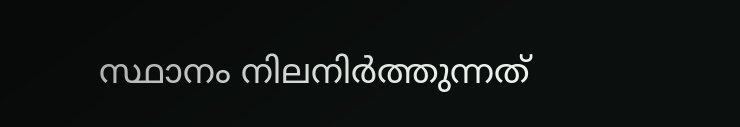സ്ഥാനം നിലനിര്‍ത്തുന്നത്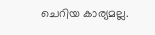ചെറിയ കാര്യമല്ല.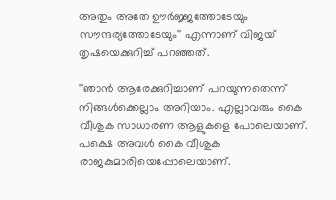അതും അതേ ഊര്‍ജ്ജത്തോടേയും സൗന്ദര്യത്തോടേയും'' എന്നാണ് വിജയ് തൃഷയെക്കുറിച്ച് പറഞ്ഞത്.

''ഞാന്‍ ആരേക്കുറിച്ചാണ് പറയുന്നതെന്ന് നിങ്ങള്‍ക്കെല്ലാം അറിയാം. എല്ലാവരും കൈ വീശുക സാധാരണ ആളുകളെ പോലെയാണ്. പക്ഷെ അവള്‍ കൈ വീശുക രാജകുമാരിയെപ്പോലെയാണ്.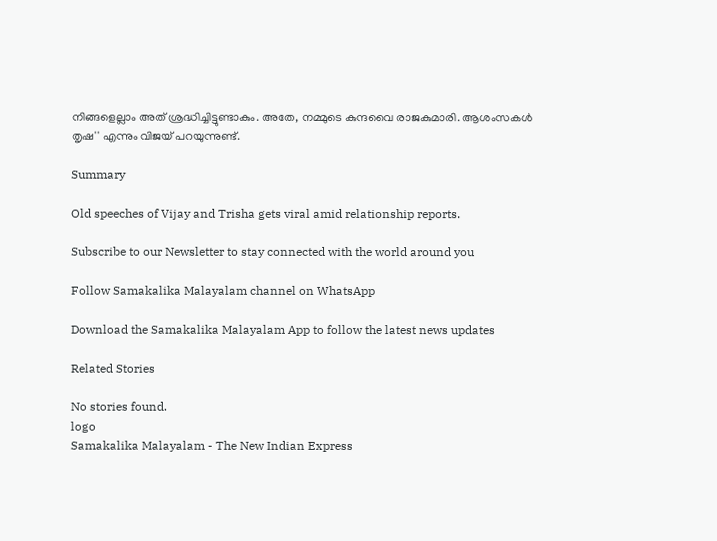നിങ്ങളെല്ലാം അത് ശ്രദ്ധിച്ചിട്ടുണ്ടാകും. അതേ, നമ്മുടെ കുന്ദവൈ രാജകുമാരി. ആശംസകള്‍ തൃഷ'' എന്നും വിജയ് പറയുന്നുണ്ട്.

Summary

Old speeches of Vijay and Trisha gets viral amid relationship reports.

Subscribe to our Newsletter to stay connected with the world around you

Follow Samakalika Malayalam channel on WhatsApp

Download the Samakalika Malayalam App to follow the latest news updates

Related Stories

No stories found.
logo
Samakalika Malayalam - The New Indian Express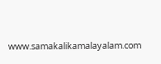www.samakalikamalayalam.com